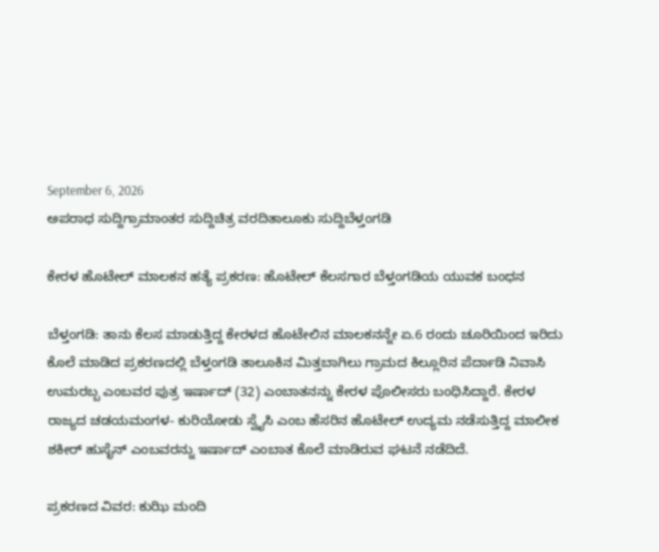September 6, 2026
ಅಪರಾಧ ಸುದ್ದಿಗ್ರಾಮಾಂತರ ಸುದ್ದಿಚಿತ್ರ ವರದಿತಾಲೂಕು ಸುದ್ದಿಬೆಳ್ತಂಗಡಿ

ಕೇರಳ ಹೊಟೇಲ್ ಮಾಲಕನ ಹತ್ಯೆ ಪ್ರಕರಣ: ಹೊಟೇಲ್ ಕೆಲಸಗಾರ ಬೆಳ್ತಂಗಡಿಯ ಯುವಕ ಬಂಧನ

ಬೆಳ್ತಂಗಡಿ: ತಾನು ಕೆಲಸ ಮಾಡುತ್ತಿದ್ದ ಕೇರಳದ ಹೊಟೇಲಿನ ಮಾಲಕನನ್ನೇ ಏ.6 ರಂದು ಚೂರಿಯಿಂದ ಇರಿದು ಕೊಲೆ ಮಾಡಿದ ಪ್ರಕರಣದಲ್ಲಿ ಬೆಳ್ತಂಗಡಿ ತಾಲೂಕಿನ ಮಿತ್ತಬಾಗಿಲು ಗ್ರಾಮದ ಕಿಲ್ಲೂರಿನ ಪೆರ್ದಾಡಿ ನಿವಾಸಿ ಉಮರಬ್ಬ ಎಂಬವರ ಪುತ್ರ ಇರ್ಷಾದ್ (32) ಎಂಬಾತನನ್ನು ಕೇರಳ ಪೊಲೀಸರು ಬಂಧಿಸಿದ್ದಾರೆ. ಕೇರಳ ರಾಜ್ಯದ ಚಡಯಮಂಗಳ- ಕುರಿಯೋಡು ಸ್ವೈಸಿ ಎಂಬ ಹೆಸರಿನ ಹೊಟೇಲ್ ಉದ್ಯಮ ನಡೆಸುತ್ತಿದ್ದ ಮಾಲೀಕ ಶಕೀ‌ರ್ ಹುಸೈನ್ ಎಂಬವರನ್ನು ಇರ್ಷಾದ್ ಎಂಬಾತ ಕೊಲೆ ಮಾಡಿರುವ ಘಟನೆ ನಡೆದಿದೆ.

ಪ್ರಕರಣದ ವಿವರ: ಕುಝಿ ಮಂದಿ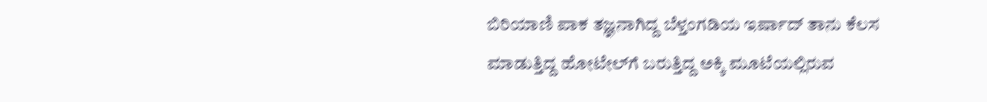ಬಿರಿಯಾಣಿ ಪಾಕ ತಜ್ಞನಾಗಿದ್ದ ಬೆಳ್ತಂಗಡಿಯ ಇರ್ಷಾದ್ ತಾನು ಕೆಲಸ ಮಾಡುತ್ತಿದ್ದ ಹೋಟೇಲ್‌ಗೆ ಬರುತ್ತಿದ್ದ ಅಕ್ಕಿ ಮೂಟೆಯಲ್ಲಿರುವ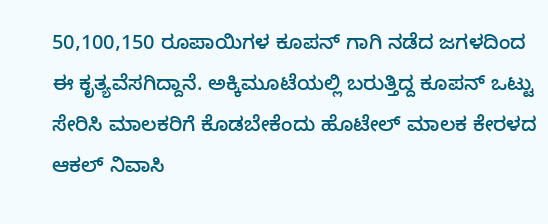50,100,150 ರೂಪಾಯಿಗಳ ಕೂಪನ್ ಗಾಗಿ ನಡೆದ ಜಗಳದಿಂದ ಈ ಕೃತ್ಯವೆಸಗಿದ್ದಾನೆ. ಅಕ್ಕಿಮೂಟೆಯಲ್ಲಿ ಬರುತ್ತಿದ್ದ ಕೂಪನ್ ಒಟ್ಟು ಸೇರಿಸಿ ಮಾಲಕರಿಗೆ ಕೊಡಬೇಕೆಂದು ಹೊಟೇಲ್ ಮಾಲಕ ಕೇರಳದ ಆಕಲ್ ನಿವಾಸಿ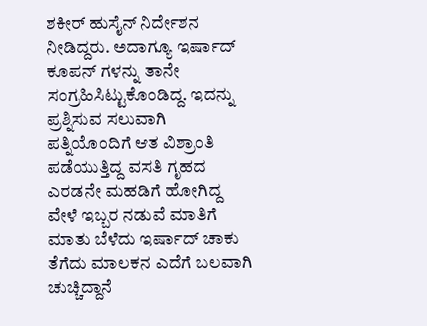ಶಕೀರ್ ಹುಸೈನ್ ನಿರ್ದೇಶನ ನೀಡಿದ್ದರು. ಅದಾಗ್ಯೂ ಇರ್ಷಾದ್ ಕೂಪನ್ ಗಳನ್ನು ತಾನೇ ಸಂಗ್ರಹಿಸಿಟ್ಟುಕೊಂಡಿದ್ದ. ಇದನ್ನು ಪ್ರಶ್ನಿಸುವ ಸಲುವಾಗಿ ಪತ್ನಿಯೊಂದಿಗೆ ಆತ ವಿಶ್ರಾಂತಿ ಪಡೆಯುತ್ತಿದ್ದ ವಸತಿ ಗೃಹದ ಎರಡನೇ ಮಹಡಿಗೆ ಹೋಗಿದ್ದ ವೇಳೆ ಇಬ್ಬರ ನಡುವೆ ಮಾತಿಗೆ ಮಾತು ಬೆಳೆದು ಇರ್ಷಾದ್ ಚಾಕು ತೆಗೆದು ಮಾಲಕನ ಎದೆಗೆ ಬಲವಾಗಿ ಚುಚ್ಚಿದ್ದಾನೆ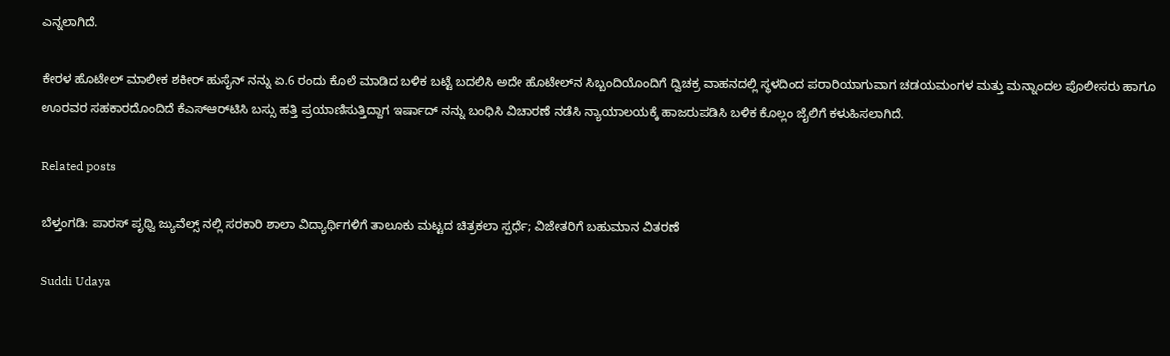ಎನ್ನಲಾಗಿದೆ.

ಕೇರಳ ಹೊಟೇಲ್ ಮಾಲೀಕ ಶಕೀರ್ ಹುಸೈನ್ ನನ್ನು ಏ.6 ರಂದು ಕೊಲೆ ಮಾಡಿದ ಬಳಿಕ ಬಟ್ಟೆ ಬದಲಿಸಿ ಅದೇ ಹೊಟೇಲ್‌ನ ಸಿಬ್ಬಂದಿಯೊಂದಿಗೆ ದ್ವಿಚಕ್ರ ವಾಹನದಲ್ಲಿ ಸ್ಥಳದಿಂದ ಪರಾರಿಯಾಗುವಾಗ ಚಡಯಮಂಗಳ ಮತ್ತು ಮನ್ನಾಂದಲ ಪೊಲೀಸರು ಹಾಗೂ ಊರವರ ಸಹಕಾರದೊಂದಿದೆ ಕೆಎಸ್‌ಆರ್‌ಟಿಸಿ ಬಸ್ಸು ಹತ್ತಿ ಪ್ರಯಾಣಿಸುತ್ತಿದ್ದಾಗ ಇರ್ಷಾದ್ ನನ್ನು ಬಂಧಿಸಿ ವಿಚಾರಣೆ ನಡೆಸಿ ನ್ಯಾಯಾಲಯಕ್ಕೆ ಹಾಜರುಪಡಿಸಿ ಬಳಿಕ ಕೊಲ್ಲಂ ಜೈಲಿಗೆ ಕಳುಹಿಸಲಾಗಿದೆ.

Related posts

ಬೆಳ್ತಂಗಡಿ: ಪಾರಸ್ ಪೃಥ್ವಿ ಜ್ಯುವೆಲ್ಸ್ ನಲ್ಲಿ ಸರಕಾರಿ ಶಾಲಾ ವಿದ್ಯಾರ್ಥಿಗಳಿಗೆ ತಾಲೂಕು ಮಟ್ಟದ ಚಿತ್ರಕಲಾ ಸ್ಪರ್ಧೆ; ವಿಜೇತರಿಗೆ ಬಹುಮಾನ ವಿತರಣೆ

Suddi Udaya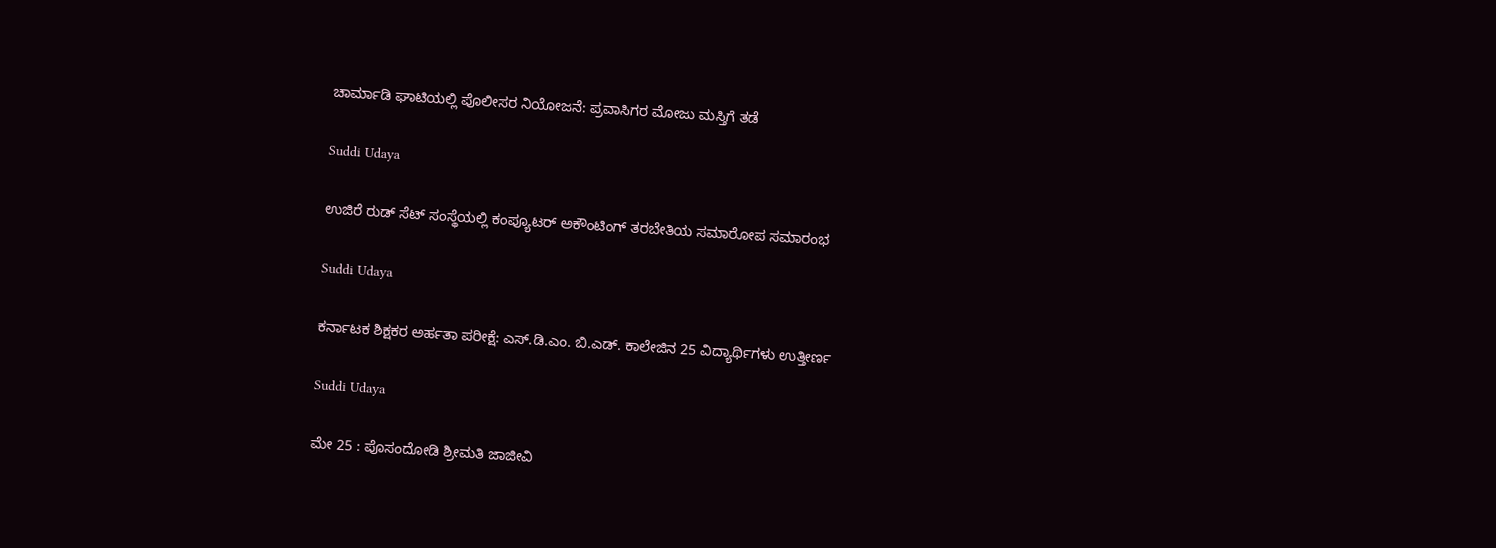ಚಾರ್ಮಾಡಿ ಘಾಟಿಯಲ್ಲಿ ಪೊಲೀಸರ ನಿಯೋಜನೆ: ಪ್ರವಾಸಿಗರ ಮೋಜು ಮಸ್ತಿಗೆ ತಡೆ

Suddi Udaya

ಉಜಿರೆ ರುಡ್ ಸೆಟ್ ಸಂಸ್ಥೆಯಲ್ಲಿ ಕಂಪ್ಯೂಟರ್‌ ಅಕೌಂಟಿಂಗ್‌ ತರಬೇತಿಯ ಸಮಾರೋಪ ಸಮಾರಂಭ

Suddi Udaya

ಕರ್ನಾಟಕ ಶಿಕ್ಷಕರ ಅರ್ಹತಾ ಪರೀಕ್ಷೆ: ಎಸ್.ಡಿ.ಎಂ. ಬಿ.ಎಡ್. ಕಾಲೇಜಿನ 25 ವಿದ್ಯಾರ್ಥಿಗಳು ಉತ್ತೀರ್ಣ

Suddi Udaya

ಮೇ 25 : ಪೊಸಂದೋಡಿ ಶ್ರೀಮತಿ ಜಾಜೀವಿ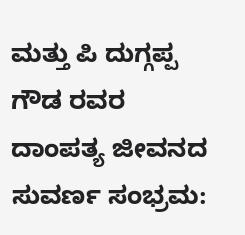ಮತ್ತು ಪಿ ದುಗ್ಗಪ್ಪ ಗೌಡ ರವರ ದಾಂಪತ್ಯ ಜೀವನದ ಸುವರ್ಣ ಸಂಭ್ರಮ: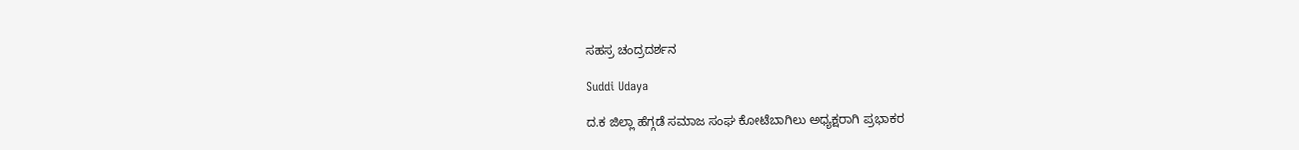ಸಹಸ್ರ ಚಂದ್ರದರ್ಶನ

Suddi Udaya

ದ.ಕ ಜಿಲ್ಲಾ ಹೆಗ್ಗಡೆ ಸಮಾಜ ಸಂಘ ಕೋಟೆಬಾಗಿಲು ಅಧ್ಯಕ್ಷರಾಗಿ ಪ್ರಭಾಕರ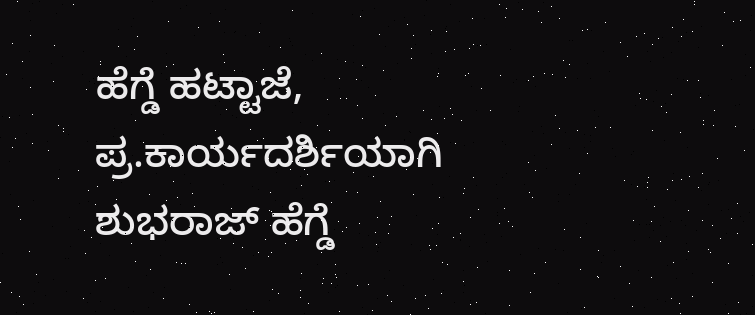ಹೆಗ್ಡೆ ಹಟ್ಟಾಜೆ, ಪ್ರ‌.ಕಾರ್ಯದರ್ಶಿಯಾಗಿ ಶುಭರಾಜ್ ಹೆಗ್ಡೆ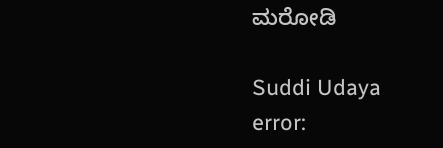ಮರೋಡಿ

Suddi Udaya
error: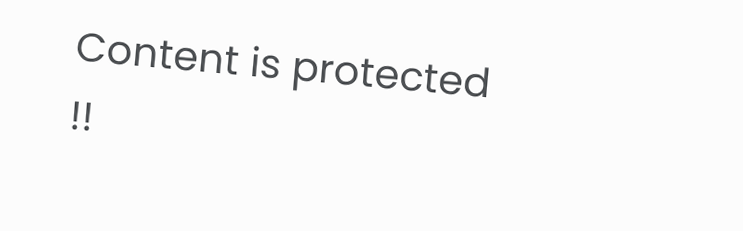Content is protected !!